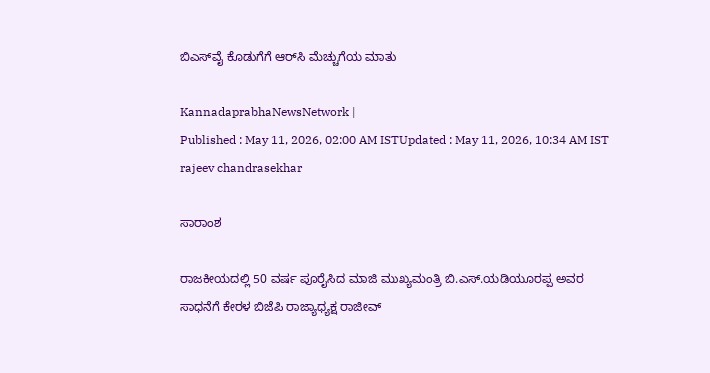ಬಿಎಸ್‌ವೈ ಕೊಡುಗೆಗೆ ಆರ್‌ಸಿ ಮೆಚ್ಚುಗೆಯ ಮಾತು

KannadaprabhaNewsNetwork |
Published : May 11, 2026, 02:00 AM ISTUpdated : May 11, 2026, 10:34 AM IST
rajeev chandrasekhar

ಸಾರಾಂಶ

ರಾಜಕೀಯದಲ್ಲಿ 50 ವರ್ಷ ಪೂರೈಸಿದ ಮಾಜಿ ಮುಖ್ಯಮಂತ್ರಿ ಬಿ.ಎಸ್‌.ಯಡಿಯೂರಪ್ಪ ಅವರ ಸಾಧನೆಗೆ ಕೇರಳ ಬಿಜೆಪಿ ರಾಜ್ಯಾಧ್ಯಕ್ಷ ರಾಜೀವ್‌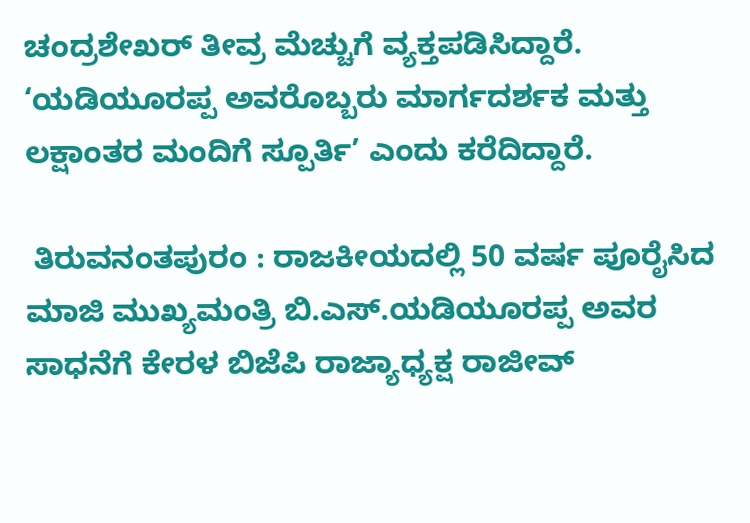ಚಂದ್ರಶೇಖರ್‌ ತೀವ್ರ ಮೆಚ್ಚುಗೆ ವ್ಯಕ್ತಪಡಿಸಿದ್ದಾರೆ. ‘ಯಡಿಯೂರಪ್ಪ ಅವರೊಬ್ಬರು ಮಾರ್ಗದರ್ಶಕ ಮತ್ತು ಲಕ್ಷಾಂತರ ಮಂದಿಗೆ ಸ್ಪೂರ್ತಿ’ ಎಂದು ಕರೆದಿದ್ದಾರೆ.

 ತಿರುವನಂತಪುರಂ : ರಾಜಕೀಯದಲ್ಲಿ 50 ವರ್ಷ ಪೂರೈಸಿದ ಮಾಜಿ ಮುಖ್ಯಮಂತ್ರಿ ಬಿ.ಎಸ್‌.ಯಡಿಯೂರಪ್ಪ ಅವರ ಸಾಧನೆಗೆ ಕೇರಳ ಬಿಜೆಪಿ ರಾಜ್ಯಾಧ್ಯಕ್ಷ ರಾಜೀವ್‌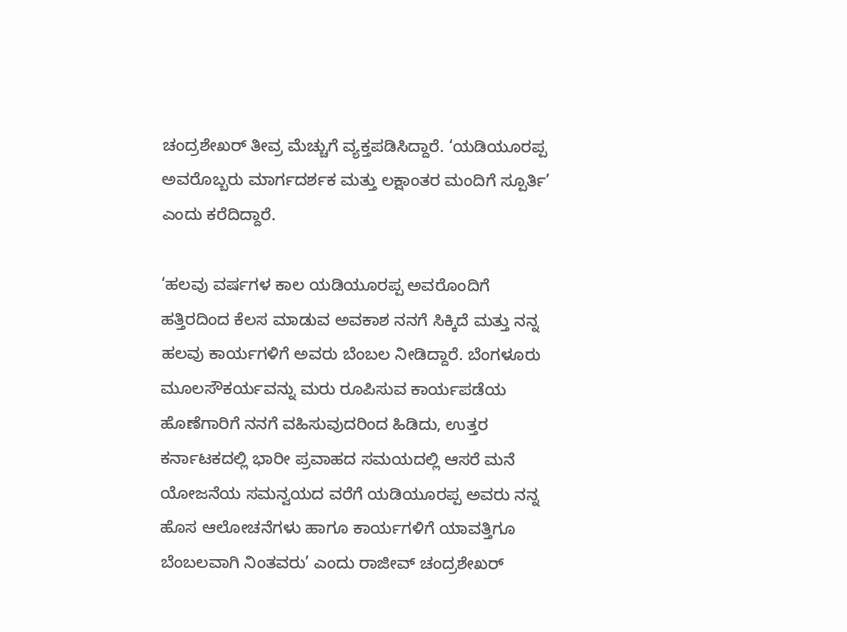ಚಂದ್ರಶೇಖರ್‌ ತೀವ್ರ ಮೆಚ್ಚುಗೆ ವ್ಯಕ್ತಪಡಿಸಿದ್ದಾರೆ. ‘ಯಡಿಯೂರಪ್ಪ ಅವರೊಬ್ಬರು ಮಾರ್ಗದರ್ಶಕ ಮತ್ತು ಲಕ್ಷಾಂತರ ಮಂದಿಗೆ ಸ್ಪೂರ್ತಿ’ ಎಂದು ಕರೆದಿದ್ದಾರೆ.

‘ಹಲವು ವರ್ಷಗಳ ಕಾಲ ಯಡಿಯೂರಪ್ಪ ಅವರೊಂದಿಗೆ ಹತ್ತಿರದಿಂದ ಕೆಲಸ ಮಾಡುವ ಅವಕಾಶ ನನಗೆ ಸಿಕ್ಕಿದೆ ಮತ್ತು ನನ್ನ ಹಲವು ಕಾರ್ಯಗಳಿಗೆ ಅವರು ಬೆಂಬಲ ನೀಡಿದ್ದಾರೆ. ಬೆಂಗಳೂರು ಮೂಲಸೌಕರ್ಯವನ್ನು ಮರು ರೂಪಿಸುವ ಕಾರ್ಯಪಡೆಯ ಹೊಣೆಗಾರಿಗೆ ನನಗೆ ವಹಿಸುವುದರಿಂದ ಹಿಡಿದು, ಉತ್ತರ ಕರ್ನಾಟಕದಲ್ಲಿ ಭಾರೀ ಪ್ರವಾಹದ ಸಮಯದಲ್ಲಿ ಆಸರೆ ಮನೆ ಯೋಜನೆಯ ಸಮನ್ವಯದ ವರೆಗೆ ಯಡಿಯೂರಪ್ಪ ಅವರು ನನ್ನ ಹೊಸ ಆಲೋಚನೆಗಳು ಹಾಗೂ ಕಾರ್ಯಗಳಿಗೆ ಯಾವತ್ತಿಗೂ ಬೆಂಬಲವಾಗಿ ನಿಂತವರು’ ಎಂದು ರಾಜೀವ್‌ ಚಂದ್ರಶೇಖರ್‌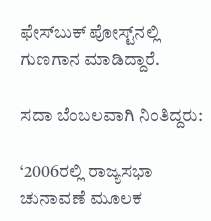ಫೇಸ್‌ಬುಕ್‌ ಪೋಸ್ಟ್‌ನಲ್ಲಿ ಗುಣಗಾನ ಮಾಡಿದ್ದಾರೆ.

ಸದಾ ಬೆಂಬಲವಾಗಿ ನಿಂತಿದ್ದರು:

‘2006ರಲ್ಲಿ ರಾಜ್ಯಸಭಾ ಚುನಾವಣೆ ಮೂಲಕ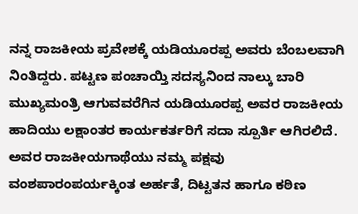ನನ್ನ ರಾಜಕೀಯ ಪ್ರವೇಶಕ್ಕೆ ಯಡಿಯೂರಪ್ಪ ಅವರು ಬೆಂಬಲವಾಗಿ ನಿಂತಿದ್ದರು. ಪಟ್ಟಣ ಪಂಚಾಯ್ತಿ ಸದಸ್ಯನಿಂದ ನಾಲ್ಕು ಬಾರಿ ಮುಖ್ಯಮಂತ್ರಿ ಆಗುವವರೆಗಿನ ಯಡಿಯೂರಪ್ಪ ಅವರ ರಾಜಕೀಯ ಹಾದಿಯು ಲಕ್ಷಾಂತರ ಕಾರ್ಯಕರ್ತರಿಗೆ ಸದಾ ಸ್ಪೂರ್ತಿ ಆಗಿರಲಿದೆ. ಅವರ ರಾಜಕೀಯಗಾಥೆಯು ನಮ್ಮ ಪಕ್ಷವು ವಂಶಪಾರಂಪರ್ಯಕ್ಕಿಂತ ಅರ್ಹತೆ, ದಿಟ್ಟತನ ಹಾಗೂ ಕಠಿಣ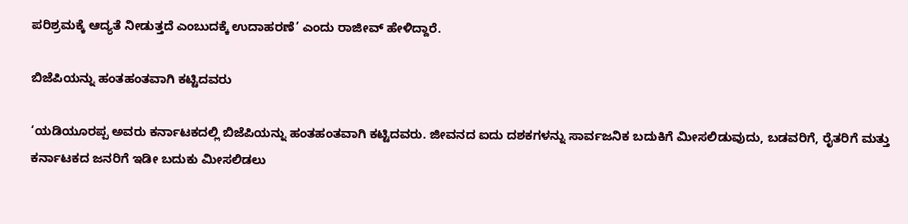ಪರಿಶ್ರಮಕ್ಕೆ ಆದ್ಯತೆ ನೀಡುತ್ತದೆ ಎಂಬುದಕ್ಕೆ ಉದಾಹರಣೆ’ ಎಂದು ರಾಜೀವ್‌ ಹೇಳಿದ್ದಾರೆ.

ಬಿಜೆಪಿಯನ್ನು ಹಂತಹಂತವಾಗಿ ಕಟ್ಟಿದವರು

‘ಯಡಿಯೂರಪ್ಪ ಅವರು ಕರ್ನಾಟಕದಲ್ಲಿ ಬಿಜೆಪಿಯನ್ನು ಹಂತಹಂತವಾಗಿ ಕಟ್ಟಿದವರು. ಜೀವನದ ಐದು ದಶಕಗಳನ್ನು ಸಾರ್ವಜನಿಕ ಬದುಕಿಗೆ ಮೀಸಲಿಡುವುದು, ಬಡವರಿಗೆ, ರೈತರಿಗೆ ಮತ್ತು ಕರ್ನಾಟಕದ ಜನರಿಗೆ ಇಡೀ ಬದುಕು ಮೀಸಲಿಡಲು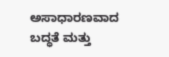ಅಸಾಧಾರಣವಾದ ಬದ್ಧತೆ ಮತ್ತು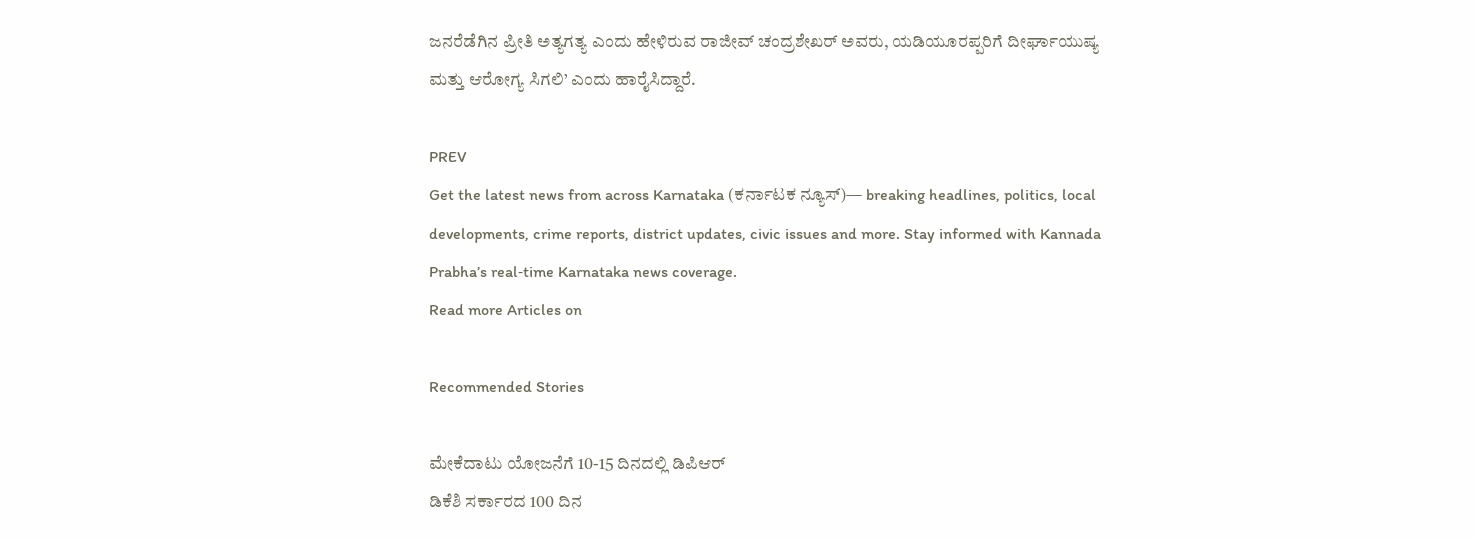ಜನರೆಡೆಗಿನ ಪ್ರೀತಿ ಅತ್ಯಗತ್ಯ ಎಂದು ಹೇಳಿರುವ ರಾಜೀವ್‌ ಚಂದ್ರಶೇಖರ್‌ ಅವರು, ಯಡಿಯೂರಪ್ಪರಿಗೆ ದೀರ್ಘಾಯುಷ್ಯ ಮತ್ತು ಆರೋಗ್ಯ ಸಿಗಲಿ’ ಎಂದು ಹಾರೈಸಿದ್ದಾರೆ.

PREV
Get the latest news from across Karnataka (ಕರ್ನಾಟಕ ನ್ಯೂಸ್)— breaking headlines, politics, local developments, crime reports, district updates, civic issues and more. Stay informed with Kannada Prabha’s real‑time Karnataka news coverage.
Read more Articles on

Recommended Stories

ಮೇಕೆದಾಟು ಯೋಜನೆಗೆ 10-15 ದಿನದಲ್ಲಿ ಡಿಪಿಆರ್‌
ಡಿಕೆಶಿ ಸರ್ಕಾರದ 100 ದಿನ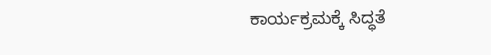ಕಾರ್ಯಕ್ರಮಕ್ಕೆ ಸಿದ್ಧತೆ